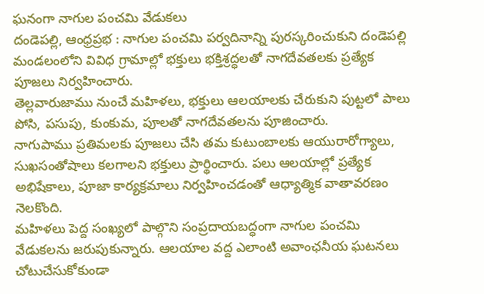ఘనంగా నాగుల పంచమి వేడుకలు
దండెపల్లి, ఆంధ్రప్రభ : నాగుల పంచమి పర్వదినాన్ని పురస్కరించుకుని దండెపల్లి మండలంలోని వివిధ గ్రామాల్లో భక్తులు భక్తిశ్రద్ధలతో నాగదేవతలకు ప్రత్యేక పూజలు నిర్వహించారు.
తెల్లవారుజాము నుంచే మహిళలు, భక్తులు ఆలయాలకు చేరుకుని పుట్టలో పాలు పోసి, పసుపు, కుంకుమ, పూలతో నాగదేవతలను పూజించారు.
నాగుపాము ప్రతిమలకు పూజలు చేసి తమ కుటుంబాలకు ఆయురారోగ్యాలు, సుఖసంతోషాలు కలగాలని భక్తులు ప్రార్థించారు. పలు ఆలయాల్లో ప్రత్యేక అభిషేకాలు, పూజా కార్యక్రమాలు నిర్వహించడంతో ఆధ్యాత్మిక వాతావరణం నెలకొంది.
మహిళలు పెద్ద సంఖ్యలో పాల్గొని సంప్రదాయబద్ధంగా నాగుల పంచమి వేడుకలను జరుపుకున్నారు. ఆలయాల వద్ద ఎలాంటి అవాంఛనీయ ఘటనలు చోటుచేసుకోకుండా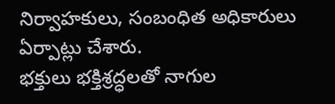నిర్వాహకులు, సంబంధిత అధికారులు ఏర్పాట్లు చేశారు.
భక్తులు భక్తిశ్రద్ధలతో నాగుల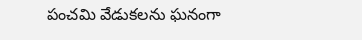పంచమి వేడుకలను ఘనంగా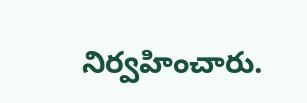నిర్వహించారు.